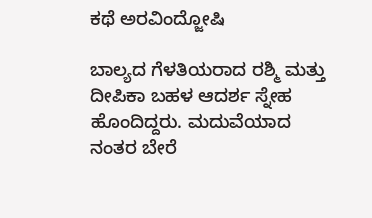ಕಥೆ ಅರವಿಂದ್ಜೋಷಿ

ಬಾಲ್ಯದ ಗೆಳತಿಯರಾದ ರಶ್ಮಿ ಮತ್ತು ದೀಪಿಕಾ ಬಹಳ ಆದರ್ಶ ಸ್ನೇಹ ಹೊಂದಿದ್ದರು. ಮದುವೆಯಾದ ನಂತರ ಬೇರೆ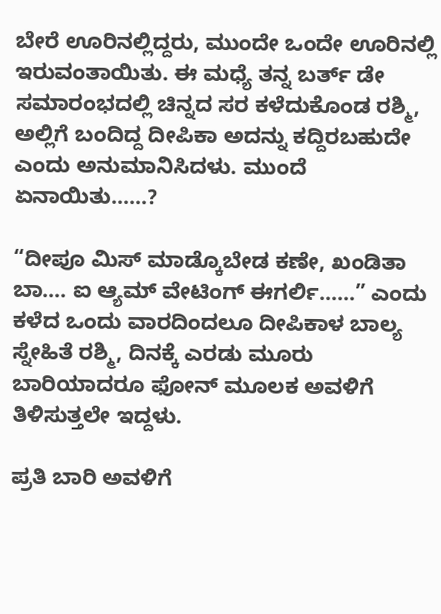ಬೇರೆ ಊರಿನಲ್ಲಿದ್ದರು, ಮುಂದೇ ಒಂದೇ ಊರಿನಲ್ಲಿ ಇರುವಂತಾಯಿತು. ಈ ಮಧ್ಯೆ ತನ್ನ ಬರ್ತ್‌ ಡೇ ಸಮಾರಂಭದಲ್ಲಿ ಚಿನ್ನದ ಸರ ಕಳೆದುಕೊಂಡ ರಶ್ಮಿ, ಅಲ್ಲಿಗೆ ಬಂದಿದ್ದ ದೀಪಿಕಾ ಅದನ್ನು ಕದ್ದಿರಬಹುದೇ ಎಂದು ಅನುಮಾನಿಸಿದಳು. ಮುಂದೆ ಏನಾಯಿತು……?

“ದೀಪೂ ಮಿಸ್‌ ಮಾಡ್ಕೊಬೇಡ ಕಣೇ, ಖಂಡಿತಾ ಬಾ…. ಐ ಆ್ಯಮ್ ವೇಟಿಂಗ್‌ ಈಗರ್ಲಿ……” ಎಂದು ಕಳೆದ ಒಂದು ವಾರದಿಂದಲೂ ದೀಪಿಕಾಳ ಬಾಲ್ಯ ಸ್ನೇಹಿತೆ ರಶ್ಮಿ, ದಿನಕ್ಕೆ ಎರಡು ಮೂರು ಬಾರಿಯಾದರೂ ಫೋನ್‌ ಮೂಲಕ ಅವಳಿಗೆ ತಿಳಿಸುತ್ತಲೇ ಇದ್ದಳು.

ಪ್ರತಿ ಬಾರಿ ಅವಳಿಗೆ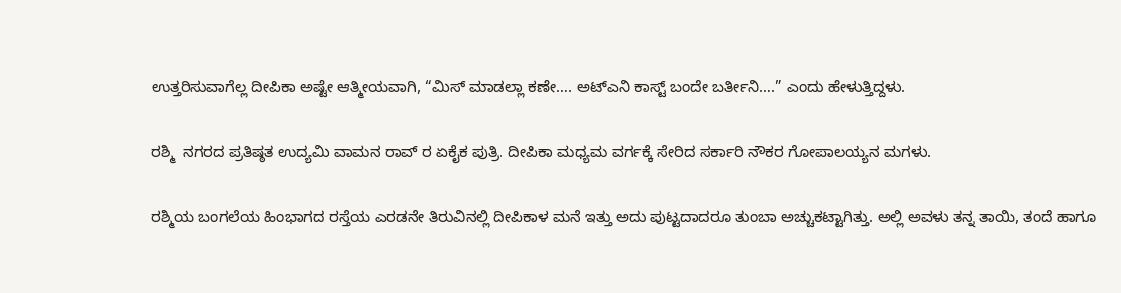ಉತ್ತರಿಸುವಾಗೆಲ್ಲ ದೀಪಿಕಾ ಅಷ್ಟೇ ಆತ್ಮೀಯವಾಗಿ, “ಮಿಸ್‌ ಮಾಡಲ್ಲಾ ಕಣೇ…. ಅಟ್‌ಎನಿ ಕಾಸ್ಟ್ ಬಂದೇ ಬರ್ತೀನಿ….” ಎಂದು ಹೇಳುತ್ತಿದ್ದಳು.

ರಶ್ಮಿ  ನಗರದ ಪ್ರತಿಷ್ಠತ ಉದ್ಯಮಿ ವಾಮನ ರಾವ್ ‌ರ ಏಕೈಕ ಪುತ್ರಿ. ದೀಪಿಕಾ ಮಧ್ಯಮ ವರ್ಗಕ್ಕೆ ಸೇರಿದ ಸರ್ಕಾರಿ ನೌಕರ ಗೋಪಾಲಯ್ಯನ ಮಗಳು.

ರಶ್ಮಿಯ ಬಂಗಲೆಯ ಹಿಂಭಾಗದ ರಸ್ತೆಯ ಎರಡನೇ ತಿರುವಿನಲ್ಲಿ ದೀಪಿಕಾಳ ಮನೆ ಇತ್ತು ಅದು ಪುಟ್ಟದಾದರೂ ತುಂಬಾ ಅಚ್ಚುಕಟ್ಟಾಗಿತ್ತು. ಅಲ್ಲಿ ಅವಳು ತನ್ನ ತಾಯಿ, ತಂದೆ ಹಾಗೂ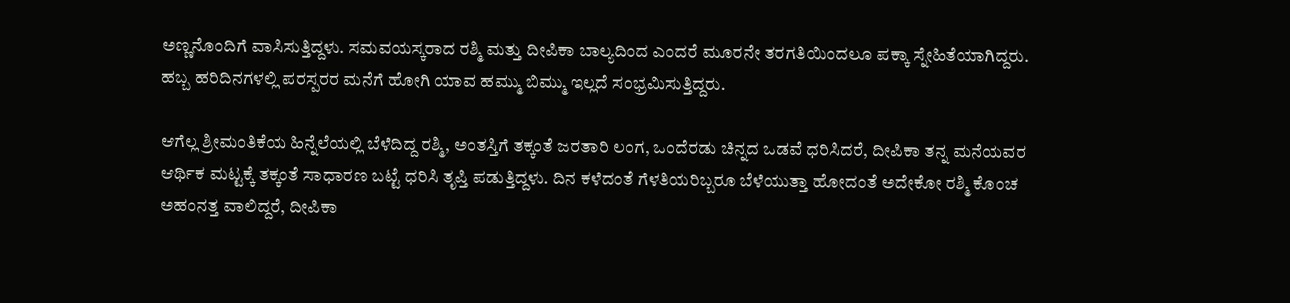ಅಣ್ಣನೊಂದಿಗೆ ವಾಸಿಸುತ್ತಿದ್ದಳು. ಸಮವಯಸ್ಕರಾದ ರಶ್ಮಿ ಮತ್ತು ದೀಪಿಕಾ ಬಾಲ್ಯದಿಂದ ಎಂದರೆ ಮೂರನೇ ತರಗತಿಯಿಂದಲೂ ಪಕ್ಕಾ ಸ್ನೇಹಿತೆಯಾಗಿದ್ದರು. ಹಬ್ಬ ಹರಿದಿನಗಳಲ್ಲಿ ಪರಸ್ಪರರ ಮನೆಗೆ ಹೋಗಿ ಯಾವ ಹಮ್ಮು ಬಿಮ್ಮು ಇಲ್ಲದೆ ಸಂಭ್ರಮಿಸುತ್ತಿದ್ದರು.

ಆಗೆಲ್ಲ ಶ್ರೀಮಂತಿಕೆಯ ಹಿನ್ನೆಲೆಯಲ್ಲಿ ಬೆಳೆದಿದ್ದ ರಶ್ಮಿ, ಅಂತಸ್ತಿಗೆ ತಕ್ಕಂತೆ ಜರತಾರಿ ಲಂಗ, ಒಂದೆರಡು ಚಿನ್ನದ ಒಡವೆ ಧರಿಸಿದರೆ, ದೀಪಿಕಾ ತನ್ನ ಮನೆಯವರ ಆರ್ಥಿಕ ಮಟ್ಟಕ್ಕೆ ತಕ್ಕಂತೆ ಸಾಧಾರಣ ಬಟ್ಟೆ ಧರಿಸಿ ತೃಪ್ತಿ ಪಡುತ್ತಿದ್ದಳು. ದಿನ ಕಳೆದಂತೆ ಗೆಳತಿಯರಿಬ್ಬರೂ ಬೆಳೆಯುತ್ತಾ ಹೋದಂತೆ ಅದೇಕೋ ರಶ್ಮಿ ಕೊಂಚ ಅಹಂನತ್ತ ವಾಲಿದ್ದರೆ, ದೀಪಿಕಾ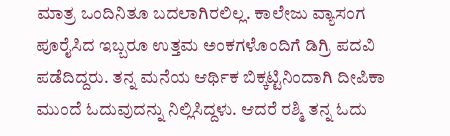ಮಾತ್ರ ಒಂದಿನಿತೂ ಬದಲಾಗಿರಲಿಲ್ಲ. ಕಾಲೇಜು ವ್ಯಾಸಂಗ ಪೂರೈಸಿದ ಇಬ್ಬರೂ ಉತ್ತಮ ಅಂಕಗಳೊಂದಿಗೆ ಡಿಗ್ರಿ ಪದವಿ ಪಡೆದಿದ್ದರು. ತನ್ನ ಮನೆಯ ಆರ್ಥಿಕ ಬಿಕ್ಕಟ್ಟಿನಿಂದಾಗಿ ದೀಪಿಕಾ ಮುಂದೆ ಓದುವುದನ್ನು ನಿಲ್ಲಿಸಿದ್ದಳು. ಆದರೆ ರಶ್ಮಿ ತನ್ನ ಓದು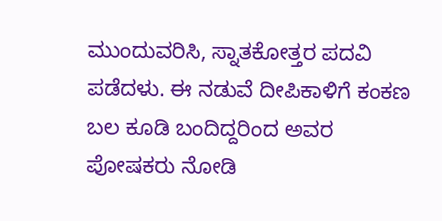ಮುಂದುವರಿಸಿ, ಸ್ನಾತಕೋತ್ತರ ಪದವಿ ಪಡೆದಳು. ಈ ನಡುವೆ ದೀಪಿಕಾಳಿಗೆ ಕಂಕಣ ಬಲ ಕೂಡಿ ಬಂದಿದ್ದರಿಂದ ಅವರ ಪೋಷಕರು ನೋಡಿ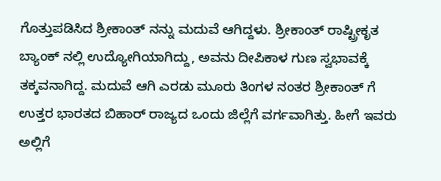ಗೊತ್ತುಪಡಿಸಿದ ಶ್ರೀಕಾಂತ್‌ ನನ್ನು ಮದುವೆ ಆಗಿದ್ದಳು. ಶ್ರೀಕಾಂತ್‌ ರಾಷ್ಟ್ರೀಕೃತ ಬ್ಯಾಂಕ್‌ ನಲ್ಲಿ ಉದ್ಯೋಗಿಯಾಗಿದ್ದು, ಅವನು ದೀಪಿಕಾಳ ಗುಣ ಸ್ವಭಾವಕ್ಕೆ ತಕ್ಕವನಾಗಿದ್ದ. ಮದುವೆ ಆಗಿ ಎರಡು ಮೂರು ತಿಂಗಳ ನಂತರ ಶ್ರೀಕಾಂತ್‌ ಗೆ ಉತ್ತರ ಭಾರತದ ಬಿಹಾರ್‌ ರಾಜ್ಯದ ಒಂದು ಜಿಲ್ಲೆಗೆ ವರ್ಗವಾಗಿತ್ತು. ಹೀಗೆ ಇವರು ಅಲ್ಲಿಗೆ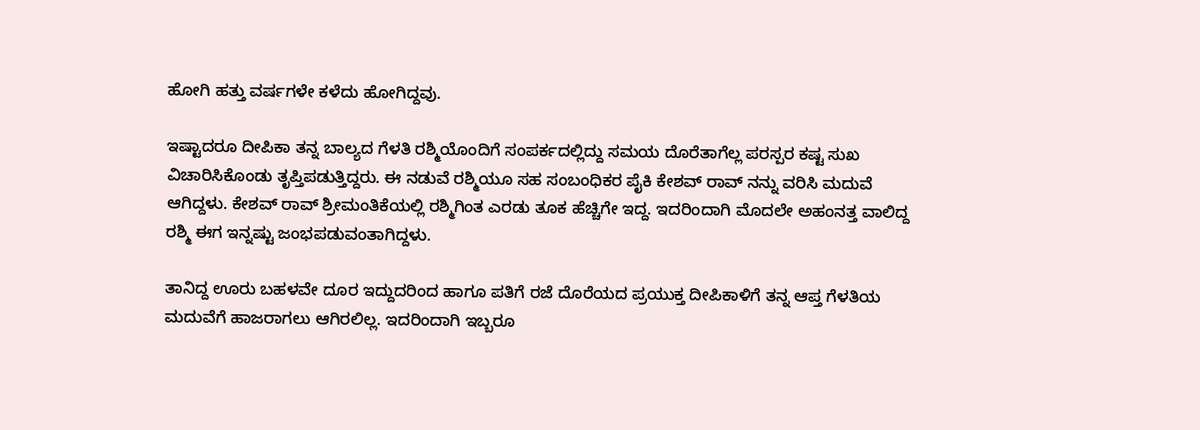ಹೋಗಿ ಹತ್ತು ವರ್ಷಗಳೇ ಕಳೆದು ಹೋಗಿದ್ದವು.

ಇಷ್ಟಾದರೂ ದೀಪಿಕಾ ತನ್ನ ಬಾಲ್ಯದ ಗೆಳತಿ ರಶ್ಮಿಯೊಂದಿಗೆ ಸಂಪರ್ಕದಲ್ಲಿದ್ದು ಸಮಯ ದೊರೆತಾಗೆಲ್ಲ ಪರಸ್ಪರ ಕಷ್ಟ ಸುಖ ವಿಚಾರಿಸಿಕೊಂಡು ತೃಪ್ತಿಪಡುತ್ತಿದ್ದರು. ಈ ನಡುವೆ ರಶ್ಮಿಯೂ ಸಹ ಸಂಬಂಧಿಕರ ಪೈಕಿ ಕೇಶವ್ ರಾವ್ ‌ನನ್ನು ವರಿಸಿ ಮದುವೆ ಆಗಿದ್ದಳು. ಕೇಶವ್ ರಾವ್ ‌ಶ್ರೀಮಂತಿಕೆಯಲ್ಲಿ ರಶ್ಮಿಗಿಂತ ಎರಡು ತೂಕ ಹೆಚ್ಚಿಗೇ ಇದ್ದ. ಇದರಿಂದಾಗಿ ಮೊದಲೇ ಅಹಂನತ್ತ ವಾಲಿದ್ದ ರಶ್ಮಿ ಈಗ ಇನ್ನಷ್ಟು ಜಂಭಪಡುವಂತಾಗಿದ್ದಳು.

ತಾನಿದ್ದ ಊರು ಬಹಳವೇ ದೂರ ಇದ್ದುದರಿಂದ ಹಾಗೂ ಪತಿಗೆ ರಜೆ ದೊರೆಯದ ಪ್ರಯುಕ್ತ ದೀಪಿಕಾಳಿಗೆ ತನ್ನ ಆಪ್ತ ಗೆಳತಿಯ ಮದುವೆಗೆ ಹಾಜರಾಗಲು ಆಗಿರಲಿಲ್ಲ. ಇದರಿಂದಾಗಿ ಇಬ್ಬರೂ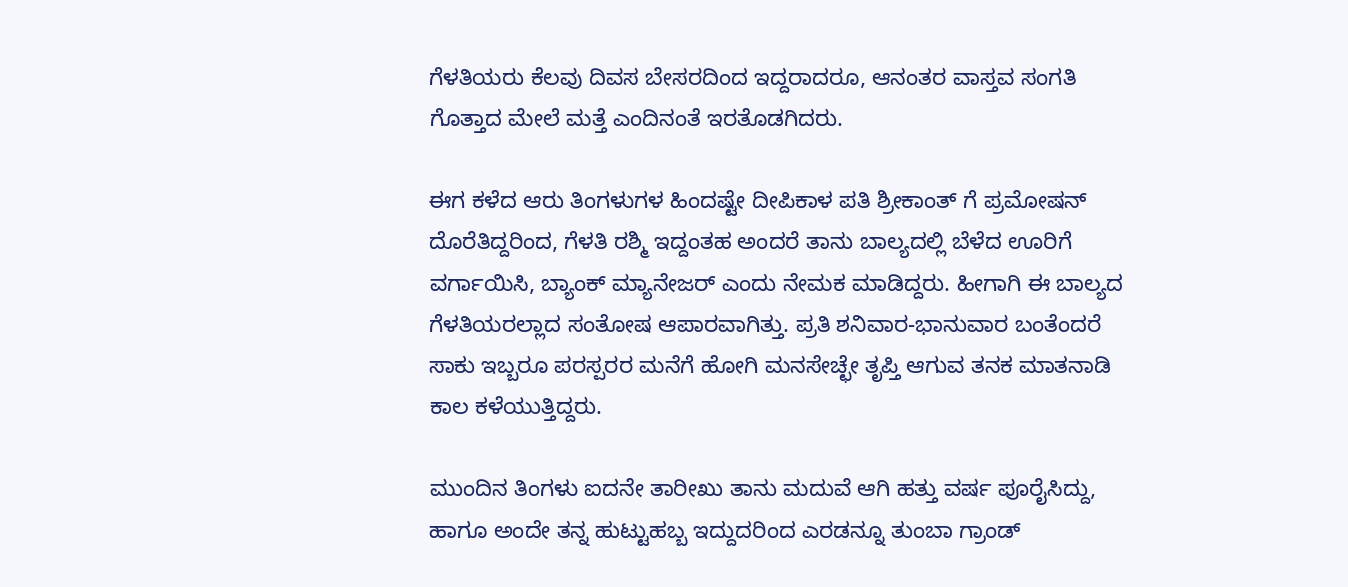ಗೆಳತಿಯರು ಕೆಲವು ದಿವಸ ಬೇಸರದಿಂದ ಇದ್ದರಾದರೂ, ಆನಂತರ ವಾಸ್ತವ ಸಂಗತಿ ಗೊತ್ತಾದ ಮೇಲೆ ಮತ್ತೆ ಎಂದಿನಂತೆ ಇರತೊಡಗಿದರು.

ಈಗ ಕಳೆದ ಆರು ತಿಂಗಳುಗಳ ಹಿಂದಷ್ಟೇ ದೀಪಿಕಾಳ ಪತಿ ಶ್ರೀಕಾಂತ್‌ ಗೆ ಪ್ರಮೋಷನ್‌ ದೊರೆತಿದ್ದರಿಂದ, ಗೆಳತಿ ರಶ್ಮಿ ಇದ್ದಂತಹ ಅಂದರೆ ತಾನು ಬಾಲ್ಯದಲ್ಲಿ ಬೆಳೆದ ಊರಿಗೆ ವರ್ಗಾಯಿಸಿ, ಬ್ಯಾಂಕ್‌ ಮ್ಯಾನೇಜರ್‌ ಎಂದು ನೇಮಕ ಮಾಡಿದ್ದರು. ಹೀಗಾಗಿ ಈ ಬಾಲ್ಯದ ಗೆಳತಿಯರಲ್ಲಾದ ಸಂತೋಷ ಆಪಾರವಾಗಿತ್ತು. ಪ್ರತಿ ಶನಿವಾರ-ಭಾನುವಾರ ಬಂತೆಂದರೆ ಸಾಕು ಇಬ್ಬರೂ ಪರಸ್ಪರರ ಮನೆಗೆ ಹೋಗಿ ಮನಸೇಚ್ಛೇ ತೃಪ್ತಿ ಆಗುವ ತನಕ ಮಾತನಾಡಿ ಕಾಲ ಕಳೆಯುತ್ತಿದ್ದರು.

ಮುಂದಿನ ತಿಂಗಳು ಐದನೇ ತಾರೀಖು ತಾನು ಮದುವೆ ಆಗಿ ಹತ್ತು ವರ್ಷ ಪೂರೈಸಿದ್ದು, ಹಾಗೂ ಅಂದೇ ತನ್ನ ಹುಟ್ಟುಹಬ್ಬ ಇದ್ದುದರಿಂದ ಎರಡನ್ನೂ ತುಂಬಾ ಗ್ರಾಂಡ್‌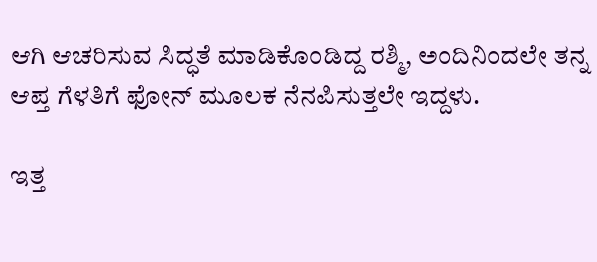ಆಗಿ ಆಚರಿಸುವ ಸಿದ್ಧತೆ ಮಾಡಿಕೊಂಡಿದ್ದ ರಶ್ಮಿ, ಅಂದಿನಿಂದಲೇ ತನ್ನ ಆಪ್ತ ಗೆಳತಿಗೆ ಫೋನ್‌ ಮೂಲಕ ನೆನಪಿಸುತ್ತಲೇ ಇದ್ದಳು.

ಇತ್ತ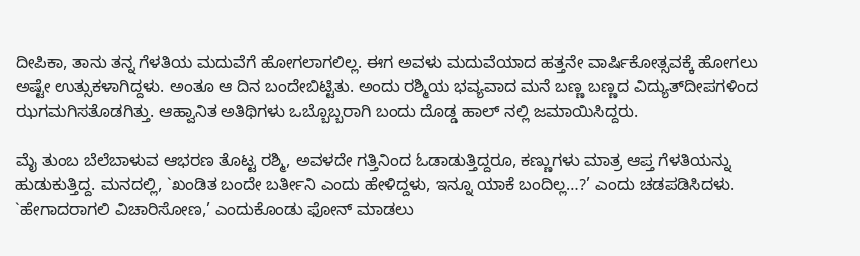ದೀಪಿಕಾ, ತಾನು ತನ್ನ ಗೆಳತಿಯ ಮದುವೆಗೆ ಹೋಗಲಾಗಲಿಲ್ಲ. ಈಗ ಅವಳು ಮದುವೆಯಾದ ಹತ್ತನೇ ವಾರ್ಷಿಕೋತ್ಸವಕ್ಕೆ ಹೋಗಲು ಅಷ್ಟೇ ಉತ್ಸುಕಳಾಗಿದ್ದಳು. ಅಂತೂ ಆ ದಿನ ಬಂದೇಬಿಟ್ಟಿತು. ಅಂದು ರಶ್ಮಿಯ ಭವ್ಯವಾದ ಮನೆ ಬಣ್ಣ ಬಣ್ಣದ ವಿದ್ಯುತ್‌ದೀಪಗಳಿಂದ ಝಗಮಗಿಸತೊಡಗಿತ್ತು. ಆಹ್ವಾನಿತ ಅತಿಥಿಗಳು ಒಬ್ಬೊಬ್ಬರಾಗಿ ಬಂದು ದೊಡ್ಡ ಹಾಲ್ ನಲ್ಲಿ ಜಮಾಯಿಸಿದ್ದರು.

ಮೈ ತುಂಬ ಬೆಲೆಬಾಳುವ ಆಭರಣ ತೊಟ್ಟ ರಶ್ಮಿ, ಅವಳದೇ ಗತ್ತಿನಿಂದ ಓಡಾಡುತ್ತಿದ್ದರೂ, ಕಣ್ಣುಗಳು ಮಾತ್ರ ಆಪ್ತ ಗೆಳತಿಯನ್ನು ಹುಡುಕುತ್ತಿದ್ದ. ಮನದಲ್ಲಿ, `ಖಂಡಿತ ಬಂದೇ ಬರ್ತೀನಿ ಎಂದು ಹೇಳಿದ್ದಳು, ಇನ್ನೂ ಯಾಕೆ ಬಂದಿಲ್ಲ…?’ ಎಂದು ಚಡಪಡಿಸಿದಳು. `ಹೇಗಾದರಾಗಲಿ ವಿಚಾರಿಸೋಣ,’ ಎಂದುಕೊಂಡು ಫೋನ್‌ ಮಾಡಲು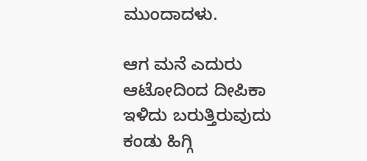ಮುಂದಾದಳು.

ಆಗ ಮನೆ ಎದುರು ಆಟೋದಿಂದ ದೀಪಿಕಾ ಇಳಿದು ಬರುತ್ತಿರುವುದು ಕಂಡು ಹಿಗ್ಗಿ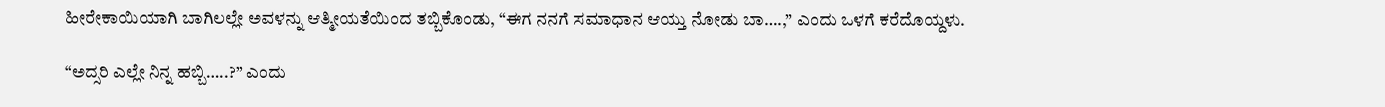ಹೀರೇಕಾಯಿಯಾಗಿ ಬಾಗಿಲಲ್ಲೇ ಅವಳನ್ನು ಆತ್ಮೀಯತೆಯಿಂದ ತಬ್ಬಿಕೊಂಡು, “ಈಗ ನನಗೆ ಸಮಾಧಾನ ಆಯ್ತು ನೋಡು ಬಾ….,” ಎಂದು ಒಳಗೆ ಕರೆದೊಯ್ದಳು.

“ಅದ್ಸರಿ ಎಲ್ಲೇ ನಿನ್ನ ಹಬ್ಬಿ…..?” ಎಂದು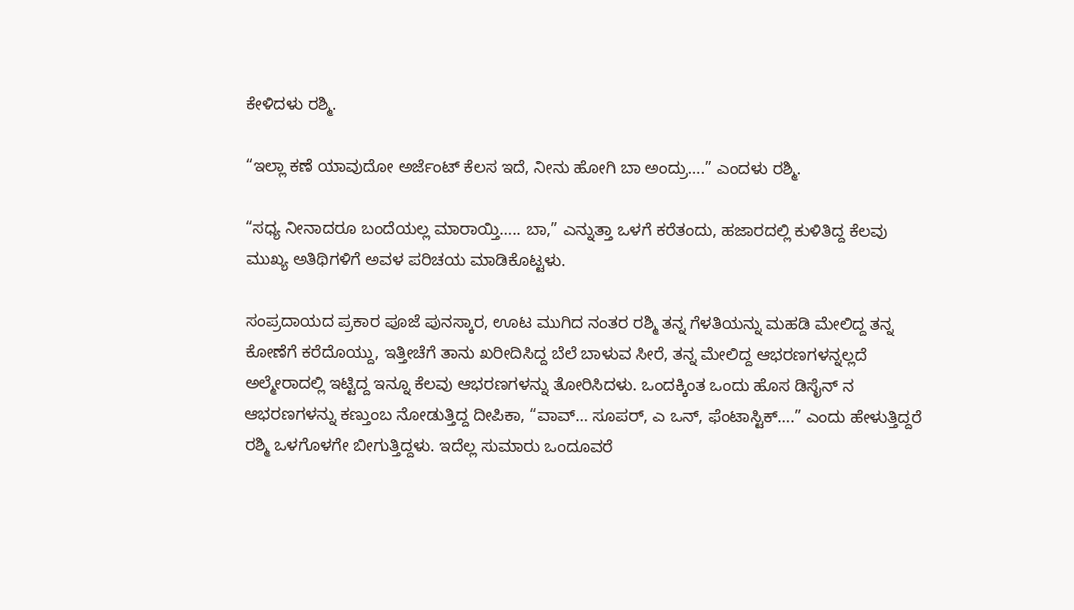ಕೇಳಿದಳು ರಶ್ಮಿ.

“ಇಲ್ಲಾ ಕಣೆ ಯಾವುದೋ ಅರ್ಜೆಂಟ್‌ ಕೆಲಸ ಇದೆ, ನೀನು ಹೋಗಿ ಬಾ ಅಂದ್ರು….” ಎಂದಳು ರಶ್ಮಿ.

“ಸಧ್ಯ ನೀನಾದರೂ ಬಂದೆಯಲ್ಲ ಮಾರಾಯ್ತಿ….. ಬಾ,” ಎನ್ನುತ್ತಾ ಒಳಗೆ ಕರೆತಂದು, ಹಜಾರದಲ್ಲಿ ಕುಳಿತಿದ್ದ ಕೆಲವು ಮುಖ್ಯ ಅತಿಥಿಗಳಿಗೆ ಅವಳ ಪರಿಚಯ ಮಾಡಿಕೊಟ್ಟಳು.

ಸಂಪ್ರದಾಯದ ಪ್ರಕಾರ ಪೂಜೆ ಪುನಸ್ಕಾರ, ಊಟ ಮುಗಿದ ನಂತರ ರಶ್ಮಿ ತನ್ನ ಗೆಳತಿಯನ್ನು ಮಹಡಿ ಮೇಲಿದ್ದ ತನ್ನ ಕೋಣೆಗೆ ಕರೆದೊಯ್ದು, ಇತ್ತೀಚೆಗೆ ತಾನು ಖರೀದಿಸಿದ್ದ ಬೆಲೆ ಬಾಳುವ ಸೀರೆ, ತನ್ನ ಮೇಲಿದ್ದ ಆಭರಣಗಳನ್ನಲ್ಲದೆ ಅಲ್ಮೇರಾದಲ್ಲಿ ಇಟ್ಟಿದ್ದ ಇನ್ನೂ ಕೆಲವು ಆಭರಣಗಳನ್ನು ತೋರಿಸಿದಳು. ಒಂದಕ್ಕಿಂತ ಒಂದು ಹೊಸ ಡಿಸೈನ್‌ ನ ಆಭರಣಗಳನ್ನು ಕಣ್ತುಂಬ ನೋಡುತ್ತಿದ್ದ ದೀಪಿಕಾ, “ವಾವ್‌… ಸೂಪರ್‌, ಎ ಒನ್‌, ಫೆಂಟಾಸ್ಟಿಕ್‌….” ಎಂದು ಹೇಳುತ್ತಿದ್ದರೆ ರಶ್ಮಿ ಒಳಗೊಳಗೇ ಬೀಗುತ್ತಿದ್ದಳು. ಇದೆಲ್ಲ ಸುಮಾರು ಒಂದೂವರೆ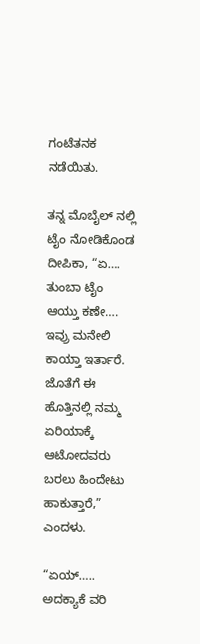ಗಂಟೆತನಕ ನಡೆಯಿತು.

ತನ್ನ ಮೊಬೈಲ್ ‌ನಲ್ಲಿ ಟೈಂ ನೋಡಿಕೊಂಡ ದೀಪಿಕಾ, “ಏ…. ತುಂಬಾ ಟೈಂ ಆಯ್ತು ಕಣೇ…. ಇವ್ರು ಮನೇಲಿ ಕಾಯ್ತಾ ಇರ್ತಾರೆ. ಜೊತೆಗೆ ಈ ಹೊತ್ತಿನಲ್ಲಿ ನಮ್ಮ ಏರಿಯಾಕ್ಕೆ ಆಟೋದವರು ಬರಲು ಹಿಂದೇಟು ಹಾಕುತ್ತಾರೆ,” ಎಂದಳು.

“ಏಯ್‌….. ಅದಕ್ಯಾಕೆ ವರಿ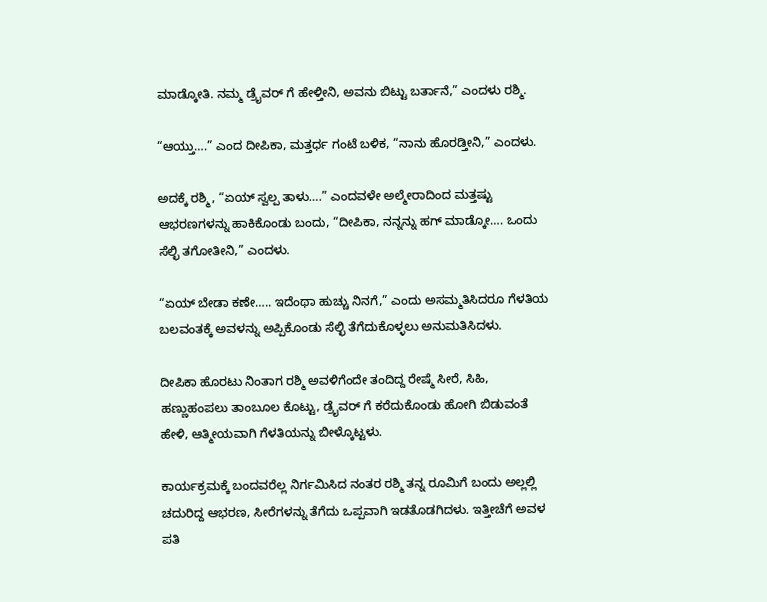ಮಾಡ್ಕೋತಿ. ನಮ್ಮ ಡ್ರೈವರ್‌ ಗೆ ಹೇಳ್ತೀನಿ, ಅವನು ಬಿಟ್ಟು ಬರ್ತಾನೆ,” ಎಂದಳು ರಶ್ಮಿ.

“ಆಯ್ತು….” ಎಂದ ದೀಪಿಕಾ, ಮತ್ತರ್ಧ ಗಂಟೆ ಬಳಿಕ, “ನಾನು ಹೊರಡ್ತೀನಿ,” ಎಂದಳು.

ಅದಕ್ಕೆ ರಶ್ಮಿ, “ಏಯ್‌ ಸ್ವಲ್ಪ ತಾಳು….” ಎಂದವಳೇ ಅಲ್ಮೇರಾದಿಂದ ಮತ್ತಷ್ಟು ಆಭರಣಗಳನ್ನು ಹಾಕಿಕೊಂಡು ಬಂದು, “ದೀಪಿಕಾ, ನನ್ನನ್ನು ಹಗ್‌ ಮಾಡ್ಕೋ…. ಒಂದು ಸೆಲ್ಛಿ ತಗೋತೀನಿ,” ಎಂದಳು.

“ಏಯ್‌ ಬೇಡಾ ಕಣೇ….. ಇದೆಂಥಾ ಹುಚ್ಚು ನಿನಗೆ,” ಎಂದು ಅಸಮ್ಮತಿಸಿದರೂ ಗೆಳತಿಯ ಬಲವಂತಕ್ಕೆ ಅವಳನ್ನು ಅಪ್ಪಿಕೊಂಡು ಸೆಲ್ಛಿ ತೆಗೆದುಕೊಳ್ಳಲು ಅನುಮತಿಸಿದಳು.

ದೀಪಿಕಾ ಹೊರಟು ನಿಂತಾಗ ರಶ್ಮಿ ಅವಳಿಗೆಂದೇ ತಂದಿದ್ದ ರೇಷ್ಮೆ ಸೀರೆ, ಸಿಹಿ, ಹಣ್ಣುಹಂಪಲು ತಾಂಬೂಲ ಕೊಟ್ಟು, ಡ್ರೈವರ್‌ ಗೆ ಕರೆದುಕೊಂಡು ಹೋಗಿ ಬಿಡುವಂತೆ ಹೇಳಿ, ಆತ್ಮೀಯವಾಗಿ ಗೆಳತಿಯನ್ನು ಬೀಳ್ಕೊಟ್ಟಳು.

ಕಾರ್ಯಕ್ರಮಕ್ಕೆ ಬಂದವರೆಲ್ಲ ನಿರ್ಗಮಿಸಿದ ನಂತರ ರಶ್ಮಿ ತನ್ನ ರೂಮಿಗೆ ಬಂದು ಅಲ್ಲಲ್ಲಿ ಚದುರಿದ್ದ ಆಭರಣ, ಸೀರೆಗಳನ್ನು ತೆಗೆದು ಒಪ್ಪವಾಗಿ ಇಡತೊಡಗಿದಳು. ಇತ್ತೀಚೆಗೆ ಅವಳ ಪತಿ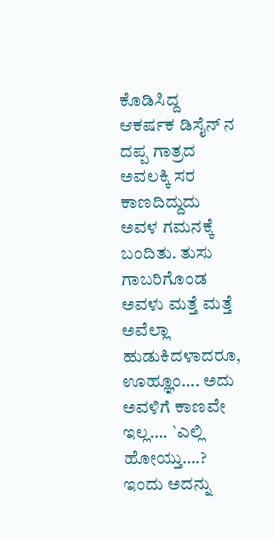ಕೊಡಿಸಿದ್ದ ಆಕರ್ಷಕ ಡಿಸೈನ್‌ ನ ದಪ್ಪ ಗಾತ್ರದ ಅವಲಕ್ಕಿ ಸರ ಕಾಣದಿದ್ದುದು ಅವಳ ಗಮನಕ್ಕೆ ಬಂದಿತು. ತುಸು ಗಾಬರಿಗೊಂಡ ಅವಳು ಮತ್ತೆ ಮತ್ತೆ  ಅವೆಲ್ಲಾ ಹುಡುಕಿದಳಾದರೂ, ಊಹ್ಞೂಂ…. ಅದು ಅವಳಿಗೆ ಕಾಣವೇ ಇಲ್ಲ…. `ಎಲ್ಲಿ ಹೋಯ್ತು….? ಇಂದು ಅದನ್ನು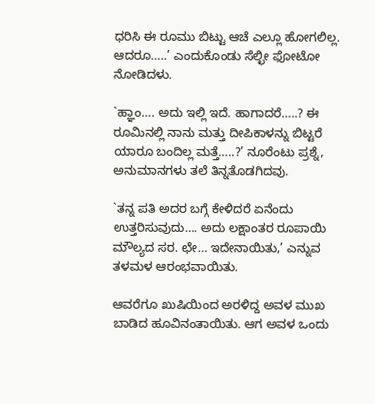ಧರಿಸಿ ಈ ರೂಮು ಬಿಟ್ಟು ಆಚೆ ಎಲ್ಲೂ ಹೋಗಲಿಲ್ಲ. ಆದರೂ…..’ ಎಂದುಕೊಂಡು ಸೆಲ್ಛೀ ಫೋಟೋ ನೋಡಿದಳು.

`ಹ್ಞಾಂ…. ಅದು ಇಲ್ಲಿ ಇದೆ. ಹಾಗಾದರೆ…..? ಈ ರೂಮಿನಲ್ಲಿ ನಾನು ಮತ್ತು ದೀಪಿಕಾಳನ್ನು ಬಿಟ್ಟರೆ ಯಾರೂ ಬಂದಿಲ್ಲ ಮತ್ತೆ…..?’ ನೂರೆಂಟು ಪ್ರಶ್ನೆ, ಅನುಮಾನಗಳು ತಲೆ ತಿನ್ನತೊಡಗಿದವು.

`ತನ್ನ ಪತಿ ಅದರ ಬಗ್ಗೆ ಕೇಳಿದರೆ ಏನೆಂದು ಉತ್ತರಿಸುವುದು…. ಅದು ಲಕ್ಷಾಂತರ ರೂಪಾಯಿ ಮೌಲ್ಯದ ಸರ. ಛೇ… ಇದೇನಾಯಿತು,’ ಎನ್ನುವ ತಳಮಳ ಆರಂಭವಾಯಿತು.

ಆವರೆಗೂ ಖುಷಿಯಿಂದ ಅರಳಿದ್ದ ಅವಳ ಮುಖ ಬಾಡಿದ ಹೂವಿನಂತಾಯಿತು. ಆಗ ಅವಳ ಒಂದು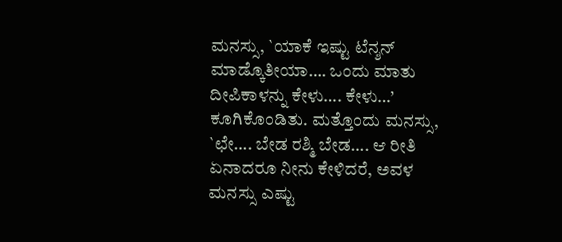ಮನಸ್ಸು, `ಯಾಕೆ ಇಷ್ಟು ಟೆನ್ಶನ್‌ ಮಾಡ್ಕೊತೀಯಾ…. ಒಂದು ಮಾತು ದೀಪಿಕಾಳನ್ನು ಕೇಳು…. ಕೇಳು…’ ಕೂಗಿಕೊಂಡಿತು. ಮತ್ತೊಂದು ಮನಸ್ಸು, `ಛೇ…. ಬೇಡ ರಶ್ಮಿ ಬೇಡ…. ಆ ರೀತಿ ಏನಾದರೂ ನೀನು ಕೇಳಿದರೆ, ಅವಳ ಮನಸ್ಸು ಎಷ್ಟು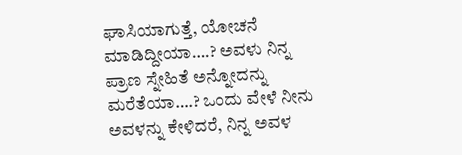ಘಾಸಿಯಾಗುತ್ತೆ, ಯೋಚನೆ ಮಾಡಿದ್ದೀಯಾ….? ಅವಳು ನಿನ್ನ ಪ್ರಾಣ ಸ್ನೇಹಿತೆ ಅನ್ನೋದನ್ನು ಮರೆತೆಯಾ….? ಒಂದು ವೇಳೆ ನೀನು ಅವಳನ್ನು ಕೇಳಿದರೆ, ನಿನ್ನ ಅವಳ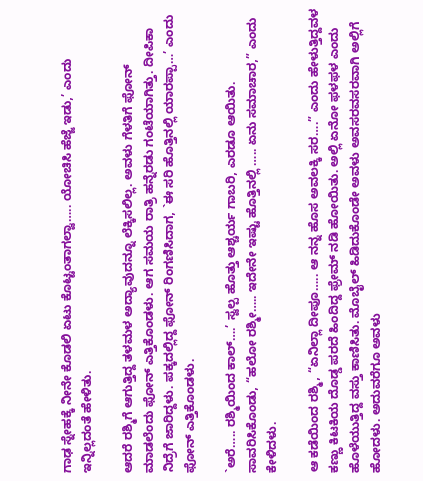ಗಾಢ ಸ್ನೇಹಕ್ಕೆ ನೀನೇ ಕೊಡಲಿ ಏಟು ಕೊಟ್ಟಂತಾಗಲ್ವಾ….. ಯೋಚಿಸಿ ಹೆಜ್ಜೆ ಇಡು,’ ಎಂದು ಇನ್ನಿಲ್ಲದಂತೆ ಹೇಳಿತು.

ಆದರೆ ರಶ್ಮಿಗೆ ಆಗುತ್ತಿದ್ದ ತಳಮಳ ಅದ್ಯಾವುದನ್ನೂ ಲೆಕ್ಕಿಸಲಿಲ್ಲ. ಅವಳು ಗೆಳತಿಗೆ ಫೋನ್‌ ಮಾಡಲೆಂದು ಫೋನ್‌ ಎತ್ತಿಕೊಂಡಳು. ಆಗ ಸಮಯ ರಾತ್ರಿ ಹನ್ನೆರಡು ಗಂಟೆಯಾಗಿತ್ತು. ದೀಪಿಕಾ ನಿದ್ರೆಗೆ ಜಾರಿದ್ದಳು. ಪಕ್ಕದಲ್ಲಿದ್ದ ಫೋನ್‌ ರಿಂಗಣಿಸಿದಾಗ, `ಈ ಸರಿ ಹೊತ್ತಿನಲ್ಲಿ ಯಾರಪ್ಪಾ…’ ಎಂದು ಫೋನ್‌ ಎತ್ತಿಕೊಂಡಳು.

`ಅರೆ….. ರಶ್ಮಿಯಿಂದ ಕಾಲ್‌….’ ಸ್ವಲ್ಪ ಹೊತ್ತು ಆಶ್ಚರ್ಯ ಗಾಬರಿ, ಎರಡೂ ಆಯಿತು. ಸಾವರಿಸಿಕೊಂಡು, “ಹಲೋ ರಶ್ಮೀ….. ಇದೇನೇ ಇಷ್ಟು ಹೊತ್ತಿನಲ್ಲಿ ….. ಏನು ಸಮಾಚಾರ,” ಎಂದು ಕೇಳಿದಳು.

ಆ ಕಡೆಯಿಂದ ರಶ್ಮಿ, “ಏನಿಲ್ಲಾ ದೀಪೂ….. ಆ ನನ್ನ ಹೊಸ ಅವಲಕ್ಕಿ ಸರ….” ಎಂದು ಹೇಳುತ್ತಿದ್ದವಳ ಕಣ್ಣು ಕಿಟಕಿಯ ದೊಡ್ಡ ಪರದೆ ಹಿಂದಿದ್ದ ಫ್ರೇಮ್ ನಡಿ ಹೋಯಿತು. ಅಲ್ಲಿ ಏನೋ ಫಳಫಳ ಎಂದು ಹೊಳೆಯುತ್ತಿದ್ದ ವಸ್ತು ಕಾಣಿಸಿತು. ಮೊಬೈಲ್ ಹಿಡಿದುಕೊಂಡೇ ಅವಳು ಅವಸರವಸರವಾಗಿ ಅಲ್ಲಿಗೆ ಹೋದಳು. ಅದುವರೆಗೂ ಅವಳು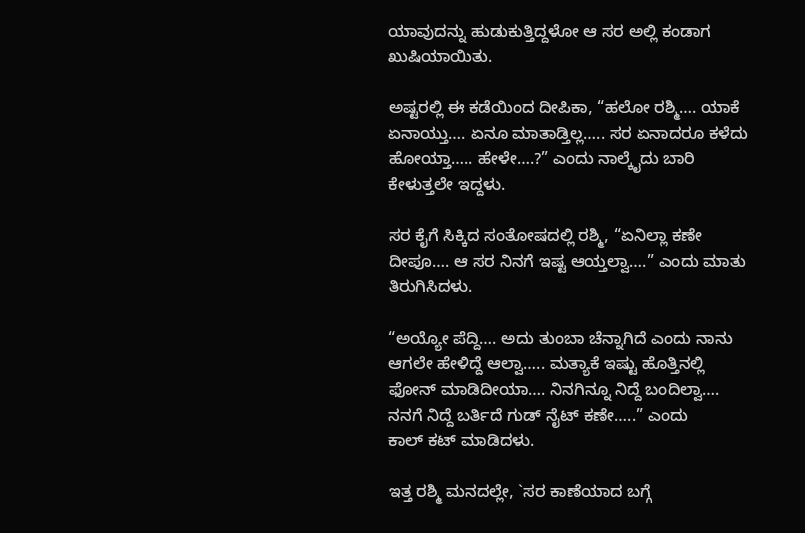ಯಾವುದನ್ನು ಹುಡುಕುತ್ತಿದ್ದಳೋ ಆ ಸರ ಅಲ್ಲಿ ಕಂಡಾಗ ಖುಷಿಯಾಯಿತು.

ಅಷ್ಟರಲ್ಲಿ ಈ ಕಡೆಯಿಂದ ದೀಪಿಕಾ, “ಹಲೋ ರಶ್ಮಿ…. ಯಾಕೆ ಏನಾಯ್ತು…. ಏನೂ ಮಾತಾಡ್ತಿಲ್ಲ….. ಸರ ಏನಾದರೂ ಕಳೆದು ಹೋಯ್ತಾ….. ಹೇಳೇ….?” ಎಂದು ನಾಲ್ಕೈದು ಬಾರಿ ಕೇಳುತ್ತಲೇ ಇದ್ದಳು.

ಸರ ಕೈಗೆ ಸಿಕ್ಕಿದ ಸಂತೋಷದಲ್ಲಿ ರಶ್ಮಿ, “ಏನಿಲ್ಲಾ ಕಣೇ ದೀಪೂ…. ಆ ಸರ ನಿನಗೆ ಇಷ್ಟ ಆಯ್ತಲ್ವಾ….” ಎಂದು ಮಾತು ತಿರುಗಿಸಿದಳು.

“ಅಯ್ಯೋ ಪೆದ್ದಿ…. ಅದು ತುಂಬಾ ಚೆನ್ನಾಗಿದೆ ಎಂದು ನಾನು ಆಗಲೇ ಹೇಳಿದ್ದೆ ಆಲ್ವಾ….. ಮತ್ಯಾಕೆ ಇಷ್ಟು ಹೊತ್ತಿನಲ್ಲಿ ಫೋನ್ ಮಾಡಿದೀಯಾ…. ನಿನಗಿನ್ನೂ ನಿದ್ದೆ ಬಂದಿಲ್ವಾ…. ನನಗೆ ನಿದ್ದೆ ಬರ್ತಿದೆ ಗುಡ್‌ ನೈಟ್‌ ಕಣೇ…..” ಎಂದು ಕಾಲ್ ‌ಕಟ್ ಮಾಡಿದಳು.

ಇತ್ತ ರಶ್ಮಿ ಮನದಲ್ಲೇ, `ಸರ ಕಾಣೆಯಾದ ಬಗ್ಗೆ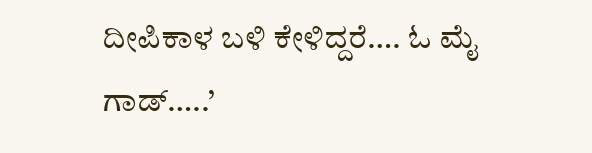ದೀಪಿಕಾಳ ಬಳಿ ಕೇಳಿದ್ದರೆ…. ಓ ಮೈ ಗಾಡ್‌…..’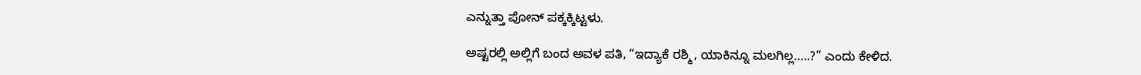ಎನ್ನುತ್ತಾ ಪೋನ್‌ ಪಕ್ಕಕ್ಕಿಟ್ಟಳು.

ಅಷ್ಟರಲ್ಲಿ ಅಲ್ಲಿಗೆ ಬಂದ ಅವಳ ಪತಿ, “ಇದ್ಯಾಕೆ ರಶ್ಮಿ, ಯಾಕಿನ್ನೂ ಮಲಗಿಲ್ಲ…..?” ಎಂದು ಕೇಳಿದ.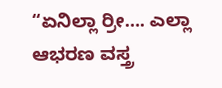“ಏನಿಲ್ಲಾ ರ್ರೀ…. ಎಲ್ಲಾ ಆಭರಣ ವಸ್ತ್ರ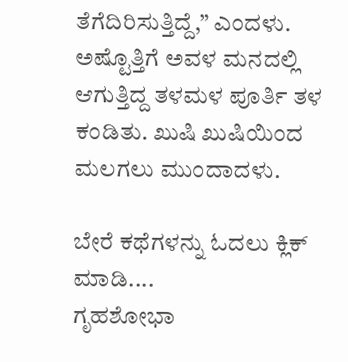ತೆಗೆದಿರಿಸುತ್ತಿದ್ದೆ,” ಎಂದಳು. ಅಷ್ಟೊತ್ತಿಗೆ ಅವಳ ಮನದಲ್ಲಿ ಆಗುತ್ತಿದ್ದ ತಳಮಳ ಪೂರ್ತಿ ತಳ ಕಂಡಿತು. ಖುಷಿ ಖುಷಿಯಿಂದ ಮಲಗಲು ಮುಂದಾದಳು.

ಬೇರೆ ಕಥೆಗಳನ್ನು ಓದಲು ಕ್ಲಿಕ್ ಮಾಡಿ....
ಗೃಹಶೋಭಾ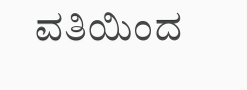ವತಿಯಿಂದ